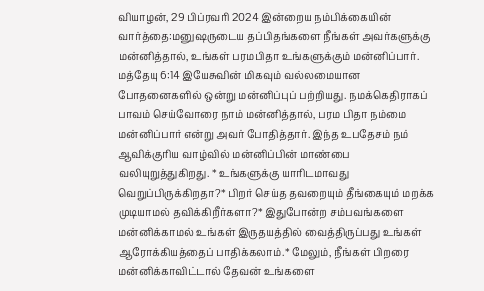வியாழன், 29 பிப்ரவரி 2024 இன்றைய நம்பிக்கையின் வார்த்தை:மனுஷருடைய தப்பிதங்களை நீங்கள் அவர்களுக்கு மன்னித்தால், உங்கள் பரமபிதா உங்களுக்கும் மன்னிப்பார். மத்தேயு 6:14 இயேசுவின் மிகவும் வல்லமையான போதனைகளில் ஒன்று மன்னிப்புப் பற்றியது. நமக்கெதிராகப் பாவம் செய்வோரை நாம் மன்னித்தால், பரம பிதா நம்மை மன்னிப்பார் என்று அவர் போதித்தார். இந்த உபதேசம் நம் ஆவிக்குரிய வாழ்வில் மன்னிப்பின் மாண்பை வலியுறுத்துகிறது. * உங்களுக்கு யாரிடமாவது வெறுப்பிருக்கிறதா?* பிறர் செய்த தவறையும் தீங்கையும் மறக்க முடியாமல் தவிக்கிறீர்களா?* இதுபோன்ற சம்பவங்களை மன்னிக்காமல் உங்கள் இருதயத்தில் வைத்திருப்பது உங்கள் ஆரோக்கியத்தைப் பாதிக்கலாம்.* மேலும், நீங்கள் பிறரை மன்னிக்காவிட்டால் தேவன் உங்களை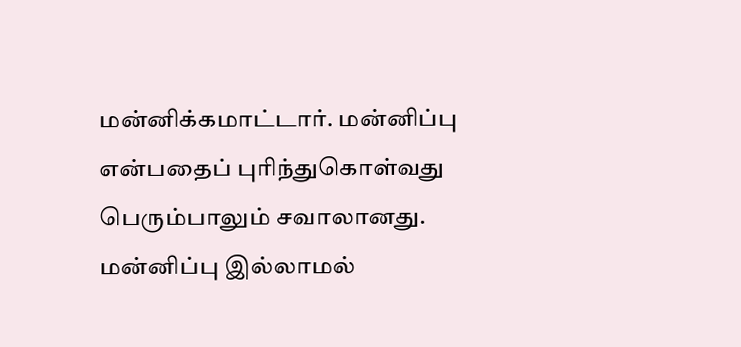மன்னிக்கமாட்டார். மன்னிப்பு என்பதைப் புரிந்துகொள்வது பெரும்பாலும் சவாலானது. மன்னிப்பு இல்லாமல்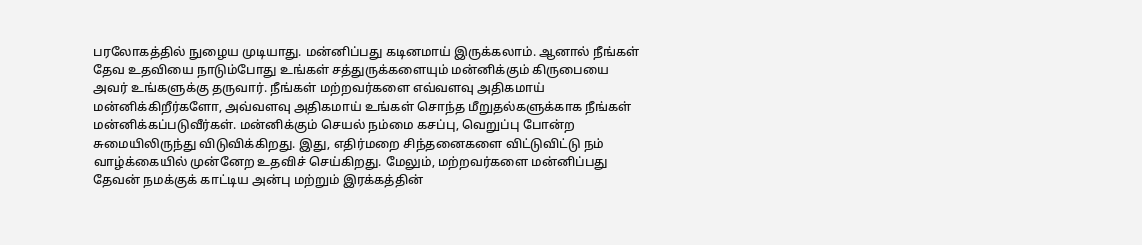பரலோகத்தில் நுழைய முடியாது. மன்னிப்பது கடினமாய் இருக்கலாம். ஆனால் நீங்கள் தேவ உதவியை நாடும்போது உங்கள் சத்துருக்களையும் மன்னிக்கும் கிருபையை அவர் உங்களுக்கு தருவார். நீங்கள் மற்றவர்களை எவ்வளவு அதிகமாய் மன்னிக்கிறீர்களோ, அவ்வளவு அதிகமாய் உங்கள் சொந்த மீறுதல்களுக்காக நீங்கள் மன்னிக்கப்படுவீர்கள். மன்னிக்கும் செயல் நம்மை கசப்பு, வெறுப்பு போன்ற சுமையிலிருந்து விடுவிக்கிறது. இது, எதிர்மறை சிந்தனைகளை விட்டுவிட்டு நம் வாழ்க்கையில் முன்னேற உதவிச் செய்கிறது. மேலும், மற்றவர்களை மன்னிப்பது தேவன் நமக்குக் காட்டிய அன்பு மற்றும் இரக்கத்தின்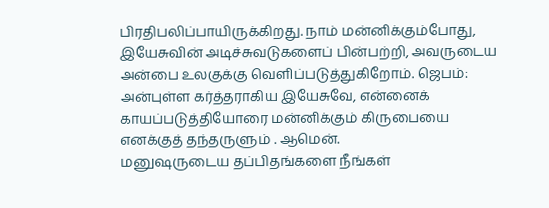பிரதிபலிப்பாயிருக்கிறது. நாம் மன்னிக்கும்போது, இயேசுவின் அடிச்சுவடுகளைப் பின்பற்றி, அவருடைய அன்பை உலகுக்கு வெளிப்படுத்துகிறோம். ஜெபம்: அன்புள்ள கர்த்தராகிய இயேசுவே, என்னைக் காயப்படுத்தியோரை மன்னிக்கும் கிருபையை எனக்குத் தந்தருளும் . ஆமென்.
மனுஷருடைய தப்பிதங்களை நீங்கள்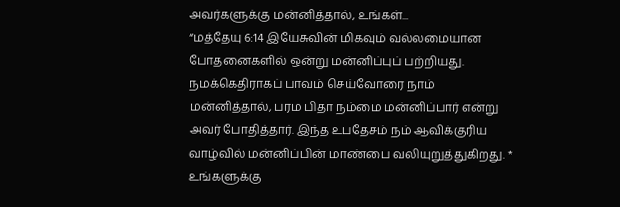அவர்களுக்கு மன்னித்தால், உங்கள்...
“மத்தேயு 6:14 இயேசுவின் மிகவும் வல்லமையான போதனைகளில் ஒன்று மன்னிப்புப் பற்றியது. நமக்கெதிராகப் பாவம் செய்வோரை நாம் மன்னித்தால், பரம பிதா நம்மை மன்னிப்பார் என்று அவர் போதித்தார். இந்த உபதேசம் நம் ஆவிக்குரிய வாழ்வில் மன்னிப்பின் மாண்பை வலியுறுத்துகிறது. * உங்களுக்கு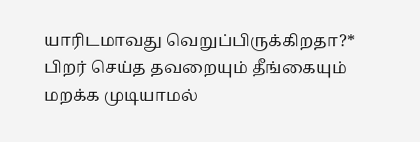யாரிடமாவது வெறுப்பிருக்கிறதா?* பிறர் செய்த தவறையும் தீங்கையும் மறக்க முடியாமல்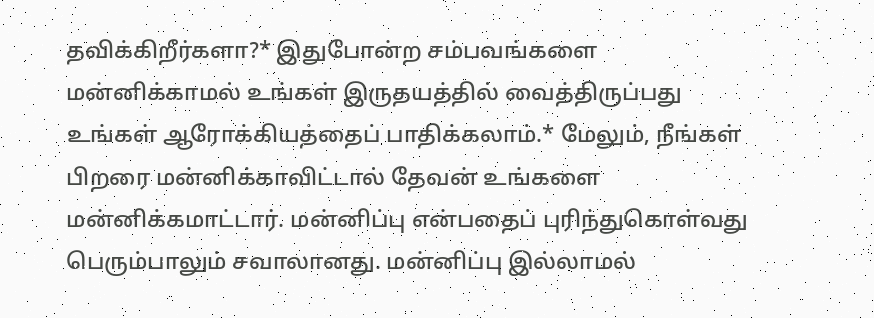தவிக்கிறீர்களா?* இதுபோன்ற சம்பவங்களை மன்னிக்காமல் உங்கள் இருதயத்தில் வைத்திருப்பது உங்கள் ஆரோக்கியத்தைப் பாதிக்கலாம்.* மேலும், நீங்கள் பிறரை மன்னிக்காவிட்டால் தேவன் உங்களை மன்னிக்கமாட்டார். மன்னிப்பு என்பதைப் புரிந்துகொள்வது பெரும்பாலும் சவாலானது. மன்னிப்பு இல்லாமல்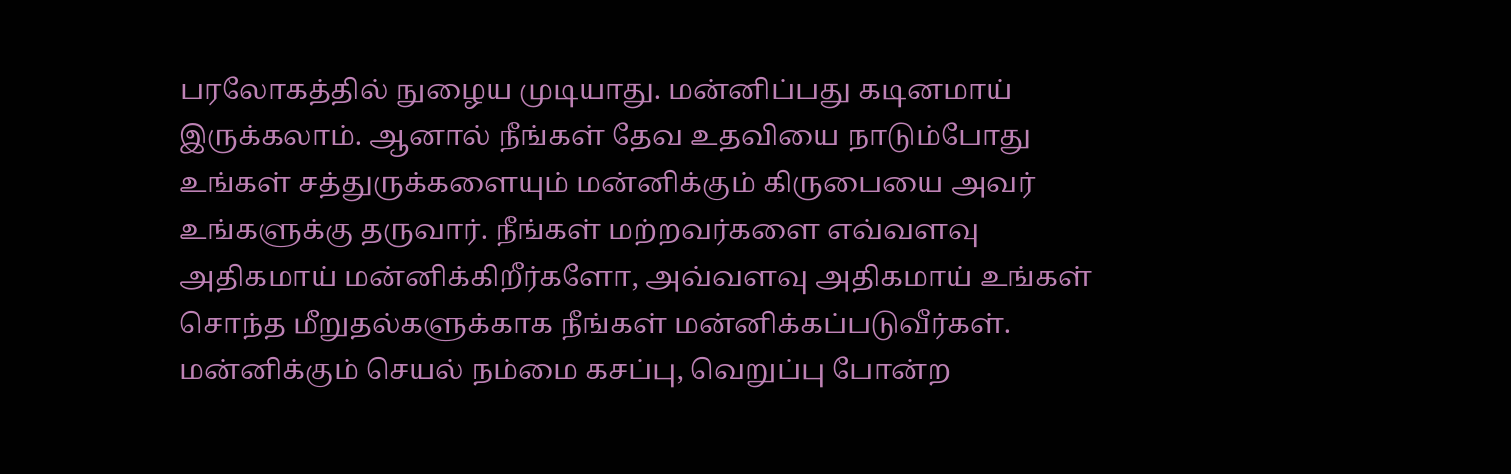பரலோகத்தில் நுழைய முடியாது. மன்னிப்பது கடினமாய் இருக்கலாம். ஆனால் நீங்கள் தேவ உதவியை நாடும்போது உங்கள் சத்துருக்களையும் மன்னிக்கும் கிருபையை அவர் உங்களுக்கு தருவார். நீங்கள் மற்றவர்களை எவ்வளவு அதிகமாய் மன்னிக்கிறீர்களோ, அவ்வளவு அதிகமாய் உங்கள் சொந்த மீறுதல்களுக்காக நீங்கள் மன்னிக்கப்படுவீர்கள். மன்னிக்கும் செயல் நம்மை கசப்பு, வெறுப்பு போன்ற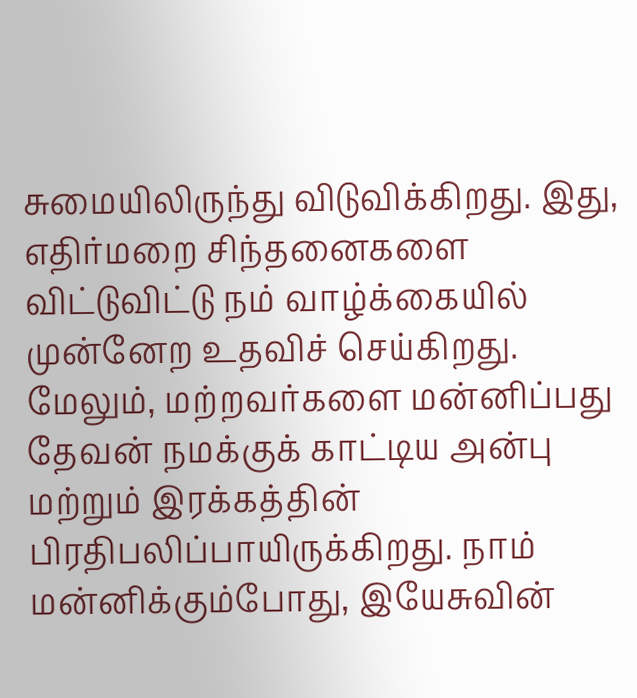சுமையிலிருந்து விடுவிக்கிறது. இது, எதிர்மறை சிந்தனைகளை விட்டுவிட்டு நம் வாழ்க்கையில் முன்னேற உதவிச் செய்கிறது. மேலும், மற்றவர்களை மன்னிப்பது தேவன் நமக்குக் காட்டிய அன்பு மற்றும் இரக்கத்தின் பிரதிபலிப்பாயிருக்கிறது. நாம் மன்னிக்கும்போது, இயேசுவின்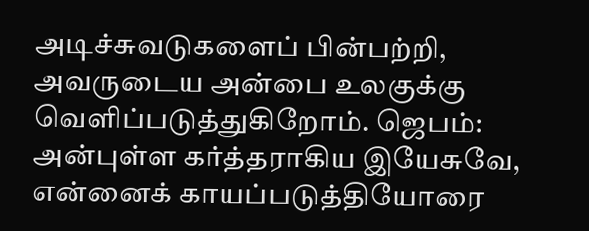அடிச்சுவடுகளைப் பின்பற்றி, அவருடைய அன்பை உலகுக்கு வெளிப்படுத்துகிறோம். ஜெபம்: அன்புள்ள கர்த்தராகிய இயேசுவே, என்னைக் காயப்படுத்தியோரை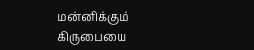மன்னிக்கும் கிருபையை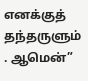எனக்குத் தந்தருளும் . ஆமென்”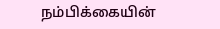நம்பிக்கையின்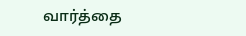வார்த்தை